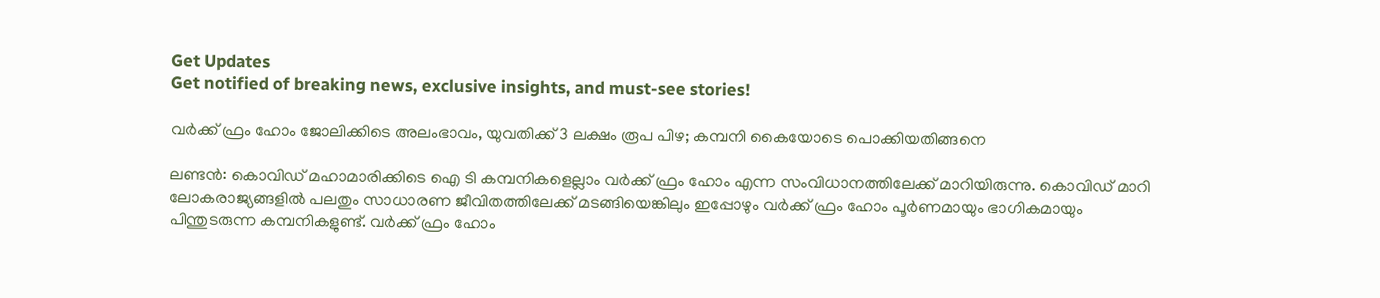Get Updates
Get notified of breaking news, exclusive insights, and must-see stories!

വര്‍ക്ക് ഫ്രം ഹോം ജോലിക്കിടെ അലംഭാവം, യുവതിക്ക് 3 ലക്ഷം രൂപ പിഴ; കമ്പനി കൈയോടെ പൊക്കിയതിങ്ങനെ

ലണ്ടന്‍: കൊവിഡ് മഹാമാരിക്കിടെ ഐ ടി കമ്പനികളെല്ലാം വര്‍ക്ക് ഫ്രം ഹോം എന്ന സംവിധാനത്തിലേക്ക് മാറിയിരുന്നു. കൊവിഡ് മാറി ലോകരാജ്യങ്ങളില്‍ പലതും സാധാരണ ജീവിതത്തിലേക്ക് മടങ്ങിയെങ്കിലും ഇപ്പോഴും വര്‍ക്ക് ഫ്രം ഹോം പൂര്‍ണമായും ഭാഗികമായും പിന്തുടരുന്ന കമ്പനികളുണ്ട്. വര്‍ക്ക് ഫ്രം ഹോം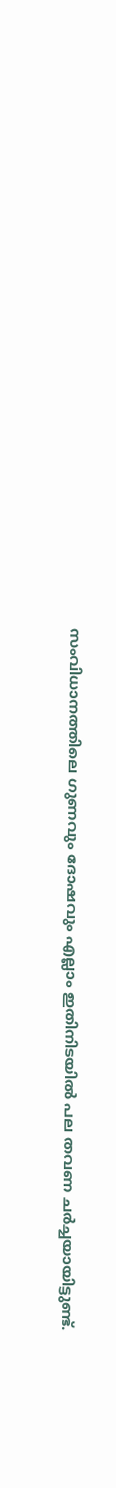സംവിധാനത്തിലെ ഗുണവും ദോഷവും എല്ലാം ഇതിനിടയില്‍ പല തവണ ചര്‍ച്ചയായിട്ടുണ്ട്.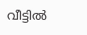വീട്ടില്‍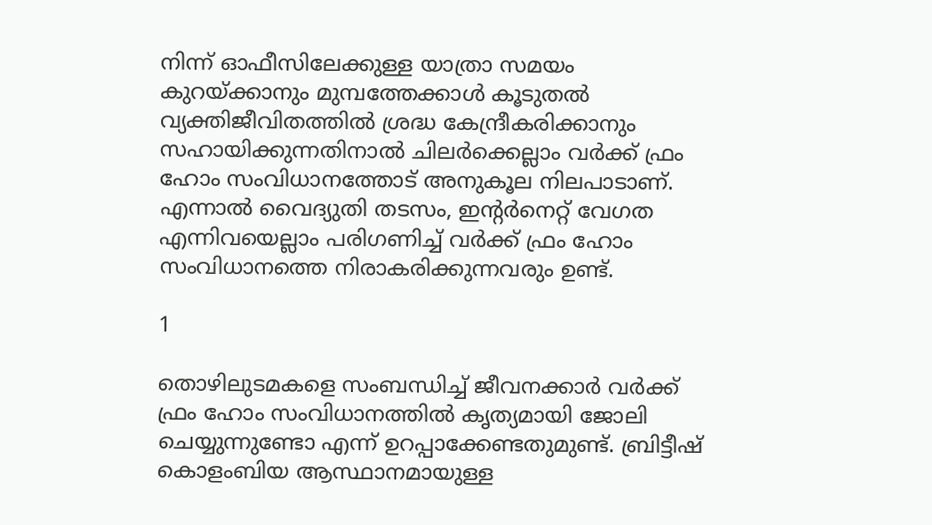നിന്ന് ഓഫീസിലേക്കുള്ള യാത്രാ സമയം കുറയ്ക്കാനും മുമ്പത്തേക്കാള്‍ കൂടുതല്‍ വ്യക്തിജീവിതത്തില്‍ ശ്രദ്ധ കേന്ദ്രീകരിക്കാനും സഹായിക്കുന്നതിനാല്‍ ചിലര്‍ക്കെല്ലാം വര്‍ക്ക് ഫ്രം ഹോം സംവിധാനത്തോട് അനുകൂല നിലപാടാണ്. എന്നാല്‍ വൈദ്യുതി തടസം, ഇന്റര്‍നെറ്റ് വേഗത എന്നിവയെല്ലാം പരിഗണിച്ച് വര്‍ക്ക് ഫ്രം ഹോം സംവിധാനത്തെ നിരാകരിക്കുന്നവരും ഉണ്ട്.

1

തൊഴിലുടമകളെ സംബന്ധിച്ച് ജീവനക്കാര്‍ വര്‍ക്ക് ഫ്രം ഹോം സംവിധാനത്തില്‍ കൃത്യമായി ജോലി ചെയ്യുന്നുണ്ടോ എന്ന് ഉറപ്പാക്കേണ്ടതുമുണ്ട്. ബ്രിട്ടീഷ് കൊളംബിയ ആസ്ഥാനമായുള്ള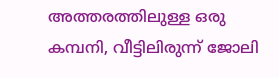അത്തരത്തിലുള്ള ഒരു കമ്പനി, വീട്ടിലിരുന്ന് ജോലി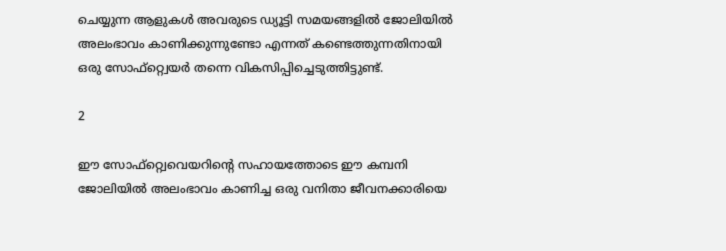ചെയ്യുന്ന ആളുകള്‍ അവരുടെ ഡ്യൂട്ടി സമയങ്ങളില്‍ ജോലിയില്‍ അലംഭാവം കാണിക്കുന്നുണ്ടോ എന്നത് കണ്ടെത്തുന്നതിനായി ഒരു സോഫ്‌റ്റ്വെയര്‍ തന്നെ വികസിപ്പിച്ചെടുത്തിട്ടുണ്ട്.

2

ഈ സോഫ്‌റ്റ്വെവെയറിന്റെ സഹായത്തോടെ ഈ കമ്പനി ജോലിയില്‍ അലംഭാവം കാണിച്ച ഒരു വനിതാ ജീവനക്കാരിയെ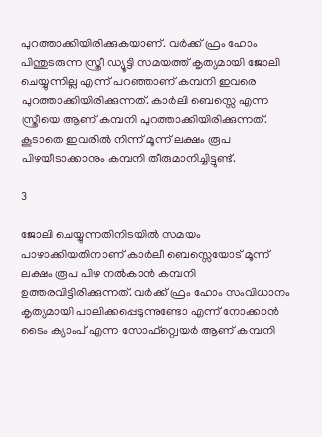പുറത്താക്കിയിരിക്കുകയാണ്. വര്‍ക്ക് ഫ്രം ഹോം പിന്തുടരുന്ന സ്ത്രീ ഡ്യൂട്ടി സമയത്ത് കൃത്യമായി ജോലി ചെയ്യുന്നില്ല എന്ന് പറഞ്ഞാണ് കമ്പനി ഇവരെ പുറത്താക്കിയിരിക്കുന്നത്. കാര്‍ലി ബെസ്സെ എന്ന സ്ത്രീയെ ആണ് കമ്പനി പുറത്താക്കിയിരിക്കുന്നത്. കൂടാതെ ഇവരില്‍ നിന്ന് മൂന്ന് ലക്ഷം രൂപ പിഴയീടാക്കാനും കമ്പനി തീരുമാനിച്ചിട്ടുണ്ട്.

3

ജോലി ചെയ്യുന്നതിനിടയില്‍ സമയം പാഴാക്കിയതിനാണ് കാര്‍ലീ ബെസ്സെയോട് മൂന്ന് ലക്ഷം രൂപ പിഴ നല്‍കാന്‍ കമ്പനി ഉത്തരവിട്ടിരിക്കുന്നത്. വര്‍ക്ക് ഫ്രം ഹോം സംവിധാനം കൃത്യമായി പാലിക്കപ്പെടുന്നുണ്ടോ എന്ന് നോക്കാന്‍ ടൈം ക്യാംപ് എന്ന സോഫ്റ്റ്വെയര്‍ ആണ് കമ്പനി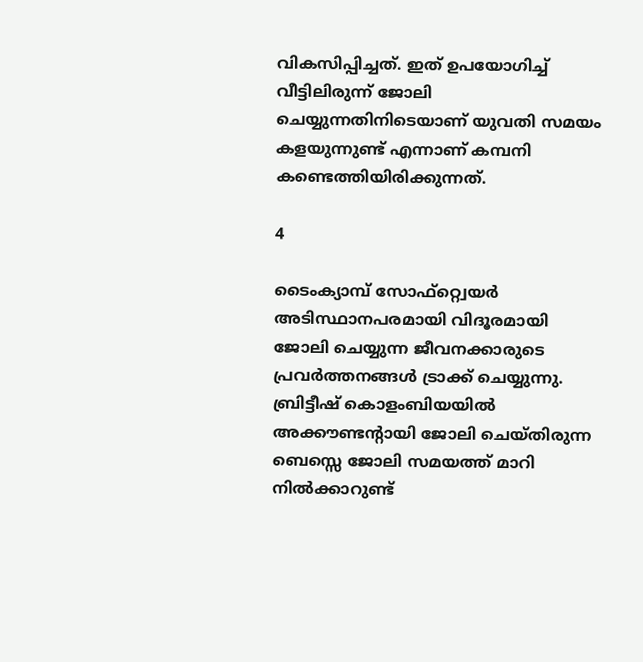വികസിപ്പിച്ചത്. ഇത് ഉപയോഗിച്ച് വീട്ടിലിരുന്ന് ജോലി ചെയ്യുന്നതിനിടെയാണ് യുവതി സമയം കളയുന്നുണ്ട് എന്നാണ് കമ്പനി കണ്ടെത്തിയിരിക്കുന്നത്.

4

ടൈംക്യാമ്പ് സോഫ്റ്റ്വെയര്‍ അടിസ്ഥാനപരമായി വിദൂരമായി ജോലി ചെയ്യുന്ന ജീവനക്കാരുടെ പ്രവര്‍ത്തനങ്ങള്‍ ട്രാക്ക് ചെയ്യുന്നു. ബ്രിട്ടീഷ് കൊളംബിയയില്‍ അക്കൗണ്ടന്റായി ജോലി ചെയ്തിരുന്ന ബെസ്സെ ജോലി സമയത്ത് മാറി നില്‍ക്കാറുണ്ട്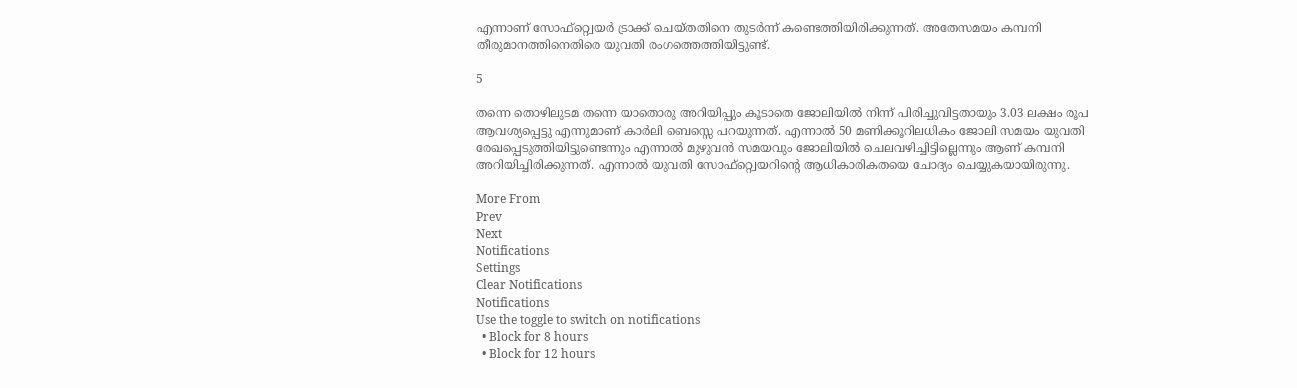എന്നാണ് സോഫ്റ്റ്വെയര്‍ ട്രാക്ക് ചെയ്തതിനെ തുടര്‍ന്ന് കണ്ടെത്തിയിരിക്കുന്നത്. അതേസമയം കമ്പനി തീരുമാനത്തിനെതിരെ യുവതി രംഗത്തെത്തിയിട്ടുണ്ട്.

5

തന്നെ തൊഴിലുടമ തന്നെ യാതൊരു അറിയിപ്പും കൂടാതെ ജോലിയില്‍ നിന്ന് പിരിച്ചുവിട്ടതായും 3.03 ലക്ഷം രൂപ ആവശ്യപ്പെട്ടു എന്നുമാണ് കാര്‍ലി ബെസ്സെ പറയുന്നത്. എന്നാല്‍ 50 മണിക്കൂറിലധികം ജോലി സമയം യുവതി രേഖപ്പെടുത്തിയിട്ടുണ്ടെന്നും എന്നാല്‍ മുഴുവന്‍ സമയവും ജോലിയില്‍ ചെലവഴിച്ചിട്ടില്ലെന്നും ആണ് കമ്പനി അറിയിച്ചിരിക്കുന്നത്. എന്നാല്‍ യുവതി സോഫ്‌റ്റ്വെയറിന്റെ ആധികാരികതയെ ചോദ്യം ചെയ്യുകയായിരുന്നു.

More From
Prev
Next
Notifications
Settings
Clear Notifications
Notifications
Use the toggle to switch on notifications
  • Block for 8 hours
  • Block for 12 hours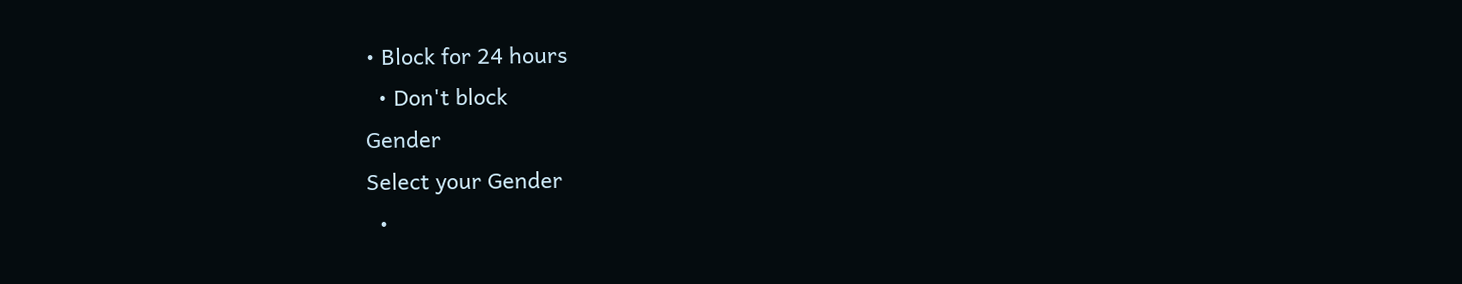• Block for 24 hours
  • Don't block
Gender
Select your Gender
  •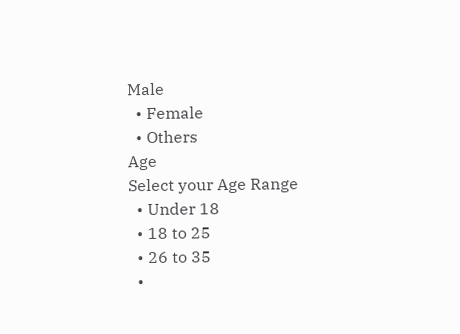Male
  • Female
  • Others
Age
Select your Age Range
  • Under 18
  • 18 to 25
  • 26 to 35
  •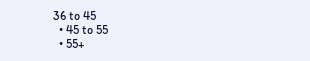36 to 45
  • 45 to 55
  • 55+